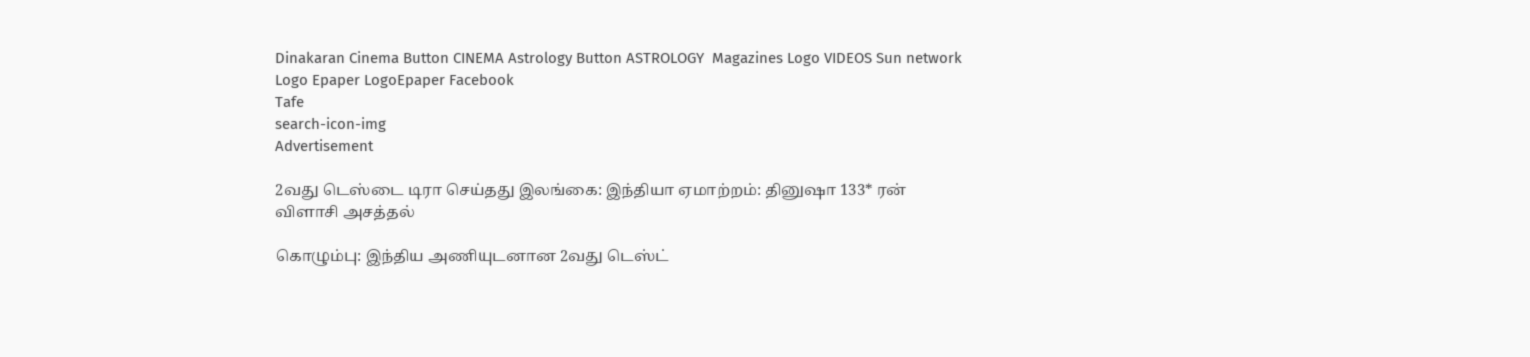Dinakaran Cinema Button CINEMA Astrology Button ASTROLOGY  Magazines Logo VIDEOS Sun network Logo Epaper LogoEpaper Facebook
Tafe
search-icon-img
Advertisement

2வது டெஸ்டை டிரா செய்தது இலங்கை: இந்தியா ஏமாற்றம்: தினுஷா 133* ரன் விளாசி அசத்தல்

கொழும்பு: இந்திய அணியுடனான 2வது டெஸ்ட்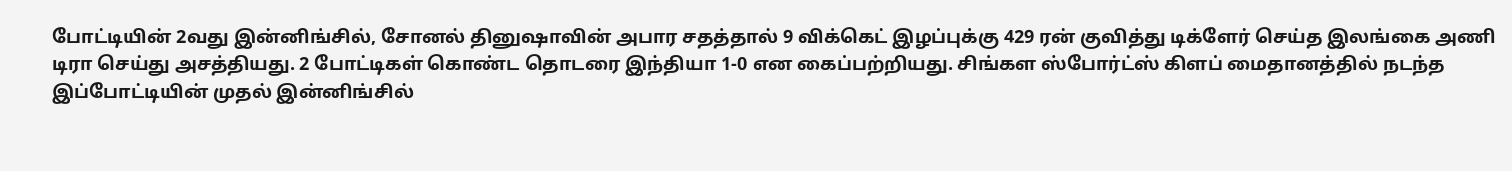போட்டியின் 2வது இன்னிங்சில், சோனல் தினுஷாவின் அபார சதத்தால் 9 விக்கெட் இழப்புக்கு 429 ரன் குவித்து டிக்ளேர் செய்த இலங்கை அணி டிரா செய்து அசத்தியது. 2 போட்டிகள் கொண்ட தொடரை இந்தியா 1-0 என கைப்பற்றியது. சிங்கள ஸ்போர்ட்ஸ் கிளப் மைதானத்தில் நடந்த இப்போட்டியின் முதல் இன்னிங்சில்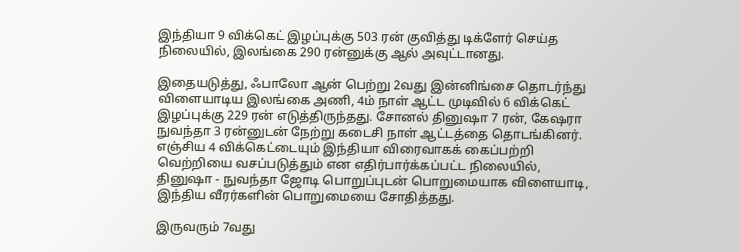இந்தியா 9 விக்கெட் இழப்புக்கு 503 ரன் குவித்து டிக்ளேர் செய்த நிலையில், இலங்கை 290 ரன்னுக்கு ஆல் அவுட்டானது.

இதையடுத்து, ஃபாலோ ஆன் பெற்று 2வது இன்னிங்சை தொடர்ந்து விளையாடிய இலங்கை அணி, 4ம் நாள் ஆட்ட முடிவில் 6 விக்கெட் இழப்புக்கு 229 ரன் எடுத்திருந்தது. சோனல் தினுஷா 7 ரன், கேஷரா நுவந்தா 3 ரன்னுடன் நேற்று கடைசி நாள் ஆட்டத்தை தொடங்கினர். எஞ்சிய 4 விக்கெட்டையும் இந்தியா விரைவாகக் கைப்பற்றி வெற்றியை வசப்படுத்தும் என எதிர்பார்க்கப்பட்ட நிலையில், தினுஷா - நுவந்தா ஜோடி பொறுப்புடன் பொறுமையாக விளையாடி, இந்திய வீரர்களின் பொறுமையை சோதித்தது.

இருவரும் 7வது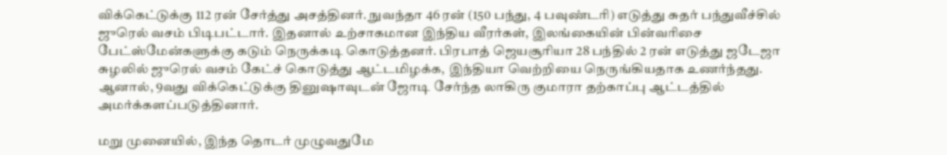விக்கெட்டுக்கு 112 ரன் சேர்த்து அசத்தினர். நுவந்தா 46 ரன் (150 பந்து, 4 பவுண்டரி) எடுத்து சுதர் பந்துவீச்சில் ஜுரெல் வசம் பிடிபட்டார். இதனால் உற்சாகமான இந்திய வீரர்கள், இலங்கையின் பின்வரிசை பேட்ஸ்மேன்களுக்கு கடும் நெருக்கடி கொடுத்தனர். பிரபாத் ஜெயசூரியா 28 பந்தில் 2 ரன் எடுத்து ஜடேஜா சுழலில் ஜுரெல் வசம் கேட்ச் கொடுத்து ஆட்டமிழக்க, இந்தியா வெற்றியை நெருங்கியதாக உணர்ந்தது. ஆனால், 9வது விக்கெட்டுக்கு தினுஷாவுடன் ஜோடி சேர்ந்த லாகிரு குமாரா தற்காப்பு ஆட்டத்தில் அமர்க்களப்படுத்தினார்.

மறு முனையில், இந்த தொடர் முழுவதுமே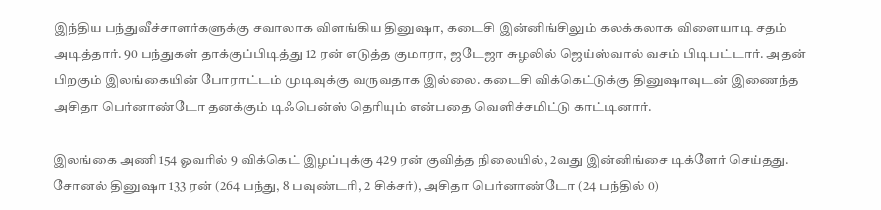இந்திய பந்துவீச்சாளர்களுக்கு சவாலாக விளங்கிய தினுஷா, கடைசி இன்னிங்சிலும் கலக்கலாக விளையாடி சதம் அடித்தார். 90 பந்துகள் தாக்குப்பிடித்து 12 ரன் எடுத்த குமாரா, ஜடேஜா சுழலில் ஜெய்ஸ்வால் வசம் பிடிபட்டார். அதன் பிறகும் இலங்கையின் போராட்டம் முடிவுக்கு வருவதாக இல்லை. கடைசி விக்கெட்டுக்கு தினுஷாவுடன் இணைந்த அசிதா பெர்னாண்டோ தனக்கும் டிஃபென்ஸ் தெரியும் என்பதை வெளிச்சமிட்டு காட்டினார்.

இலங்கை அணி 154 ஓவரில் 9 விக்கெட் இழப்புக்கு 429 ரன் குவித்த நிலையில், 2வது இன்னிங்சை டிக்ளேர் செய்தது. சோனல் தினுஷா 133 ரன் (264 பந்து, 8 பவுண்டரி, 2 சிக்சர்), அசிதா பெர்னாண்டோ (24 பந்தில் 0)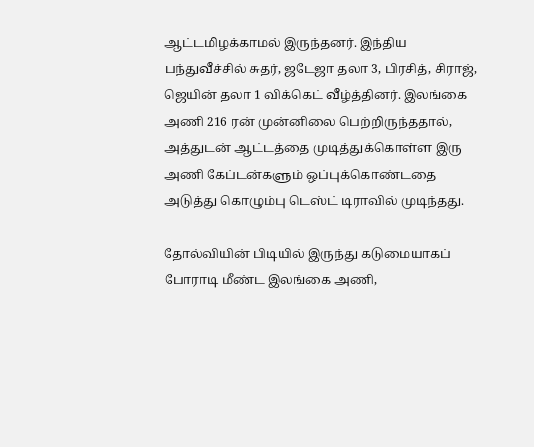ஆட்டமிழக்காமல் இருந்தனர். இந்திய பந்துவீச்சில் சுதர், ஜடேஜா தலா 3, பிரசித், சிராஜ், ஜெயின் தலா 1 விக்கெட் வீழ்த்தினர். இலங்கை அணி 216 ரன் முன்னிலை பெற்றிருந்ததால், அத்துடன் ஆட்டத்தை முடித்துக்கொள்ள இரு அணி கேப்டன்களும் ஒப்புக்கொண்டதை அடுத்து கொழும்பு டெஸ்ட் டிராவில் முடிந்தது.

தோல்வியின் பிடியில் இருந்து கடுமையாகப் போராடி மீண்ட இலங்கை அணி,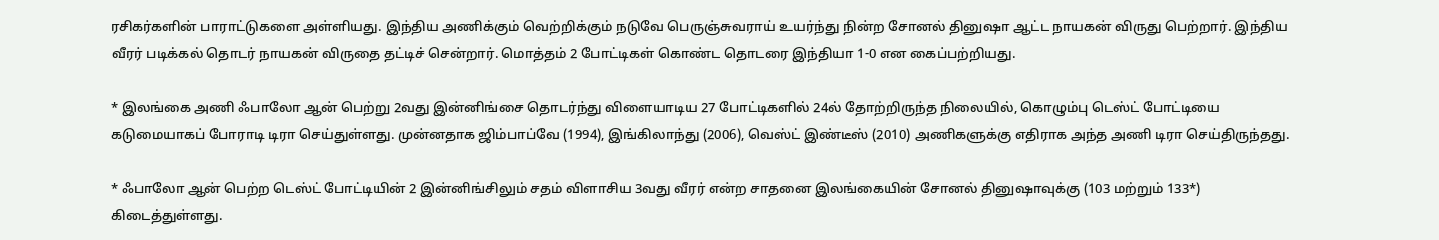ரசிகர்களின் பாராட்டுகளை அள்ளியது. இந்திய அணிக்கும் வெற்றிக்கும் நடுவே பெருஞ்சுவராய் உயர்ந்து நின்ற சோனல் தினுஷா ஆட்ட நாயகன் விருது பெற்றார். இந்திய வீரர் படிக்கல் தொடர் நாயகன் விருதை தட்டிச் சென்றார். மொத்தம் 2 போட்டிகள் கொண்ட தொடரை இந்தியா 1-0 என கைப்பற்றியது.

* இலங்கை அணி ஃபாலோ ஆன் பெற்று 2வது இன்னிங்சை தொடர்ந்து விளையாடிய 27 போட்டிகளில் 24ல் தோற்றிருந்த நிலையில், கொழும்பு டெஸ்ட் போட்டியை கடுமையாகப் போராடி டிரா செய்துள்ளது. முன்னதாக ஜிம்பாப்வே (1994), இங்கிலாந்து (2006), வெஸ்ட் இண்டீஸ் (2010) அணிகளுக்கு எதிராக அந்த அணி டிரா செய்திருந்தது.

* ஃபாலோ ஆன் பெற்ற டெஸ்ட் போட்டியின் 2 இன்னிங்சிலும் சதம் விளாசிய 3வது வீரர் என்ற சாதனை இலங்கையின் சோனல் தினுஷாவுக்கு (103 மற்றும் 133*) கிடைத்துள்ளது.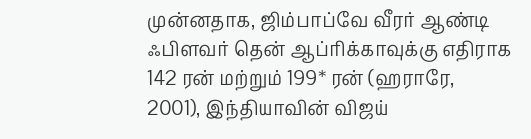முன்னதாக, ஜிம்பாப்வே வீரர் ஆண்டி ஃபிளவர் தென் ஆப்ரிக்காவுக்கு எதிராக 142 ரன் மற்றும் 199* ரன் (ஹராரே, 2001), இந்தியாவின் விஜய்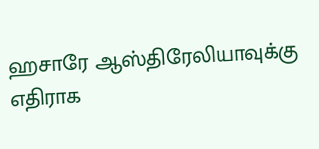ஹசாரே ஆஸ்திரேலியாவுக்கு எதிராக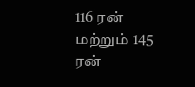116 ரன் மற்றும் 145 ரன்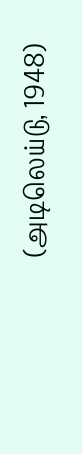(அடிலெய்டு, 1948)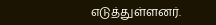எடுத்துள்ளனர்.